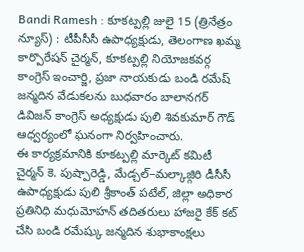Bandi Ramesh : కూకట్పల్లి జులై 15 (త్రినేత్రం న్యూస్) : టీపీసీసీ ఉపాధ్యక్షుడు, తెలంగాణ ఖమ్మ కార్పొరేషన్ చైర్మన్, కూకట్పల్లి నియోజకవర్గ కాంగ్రెస్ ఇంచార్జి, ప్రజా నాయకుడు బండి రమేష్ జన్మదిన వేడుకలను బుధవారం బాలానగర్ డివిజన్ కాంగ్రెస్ అధ్యక్షుడు పులి శివకుమార్ గౌడ్ ఆధ్వర్యంలో ఘనంగా నిర్వహించారు.
ఈ కార్యక్రమానికి కూకట్పల్లి మార్కెట్ కమిటీ చైర్మన్ కె. పుష్పారెడ్డి, మేడ్చల్–మల్కాజ్గిరి డీసీసీ ఉపాధ్యక్షుడు పులి శ్రీకాంత్ పటేల్, జిల్లా అధికార ప్రతినిధి మధుమోహన్ తదితరులు హాజరై కేక్ కట్ చేసి బండి రమేష్కు జన్మదిన శుభాకాంక్షలు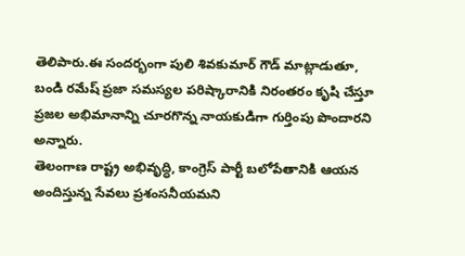తెలిపారు.ఈ సందర్భంగా పులి శివకుమార్ గౌడ్ మాట్లాడుతూ, బండి రమేష్ ప్రజా సమస్యల పరిష్కారానికి నిరంతరం కృషి చేస్తూ ప్రజల అభిమానాన్ని చూరగొన్న నాయకుడిగా గుర్తింపు పొందారని అన్నారు.
తెలంగాణ రాష్ట్ర అభివృద్ధి, కాంగ్రెస్ పార్టీ బలోపేతానికి ఆయన అందిస్తున్న సేవలు ప్రశంసనీయమని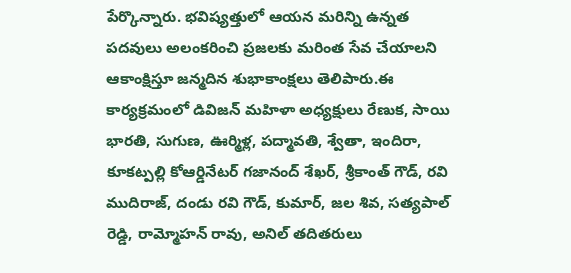పేర్కొన్నారు. భవిష్యత్తులో ఆయన మరిన్ని ఉన్నత పదవులు అలంకరించి ప్రజలకు మరింత సేవ చేయాలని ఆకాంక్షిస్తూ జన్మదిన శుభాకాంక్షలు తెలిపారు.ఈ కార్యక్రమంలో డివిజన్ మహిళా అధ్యక్షులు రేణుక, సాయి భారతి, సుగుణ, ఊర్మిళ్ల, పద్మావతి, శ్వేతా, ఇందిరా, కూకట్పల్లి కోఆర్డినేటర్ గజానంద్ శేఖర్, శ్రీకాంత్ గౌడ్, రవి ముదిరాజ్, దండు రవి గౌడ్, కుమార్, జల శివ, సత్యపాల్ రెడ్డి, రామ్మోహన్ రావు, అనిల్ తదితరులు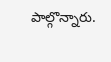పాల్గొన్నారు.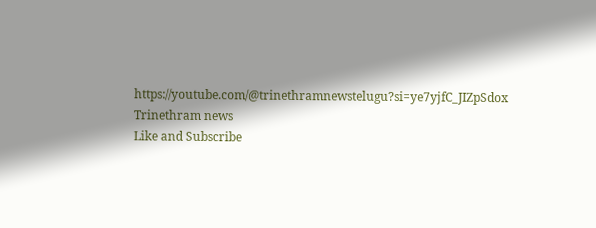https://youtube.com/@trinethramnewstelugu?si=ye7yjfC_JIZpSdox
Trinethram news
Like and Subscribe